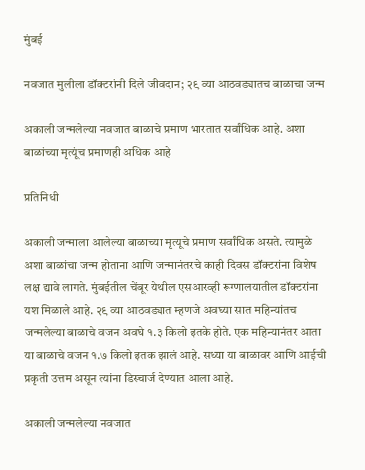मुंबई

नवजात मुलीला डॉक्टरांनी दिले जीवदान; २९ व्या आठवड्यातच बाळाचा जन्म

अकाली जन्मलेल्या नवजात बाळाचे प्रमाण भारतात सर्वांधिक आहे. अशा बाळांच्या मृत्यूंच प्रमाणही अधिक आहे

प्रतिनिधी

अकाली जन्माला आलेल्या बाळाच्या मृत्यूचे प्रमाण सर्वांधिक असते. त्यामुळे अशा बाळांचा जन्म होताना आणि जन्मानंतरचे काही दिवस डॉक्टरांना विशेष लक्ष द्यावे लागते. मुंबईतील चेंबूर येथील एसआरव्ही रूग्णालयातील डॉक्टरांना यश मिळाले आहे. २९ व्या आठवड्यात म्हणजे अवघ्या सात महिन्यांतच जन्मलेल्या बाळाचे वजन अवघे १.३ किलो इतके होते. एक महिन्यानंतर आता या बाळाचे वजन १.७ किलो इतक झालं आहे. सध्या या बाळावर आणि आईची प्रकृती उत्तम असून त्यांना डिस्चार्ज देण्यात आला आहे.

अकाली जन्मलेल्या नवजात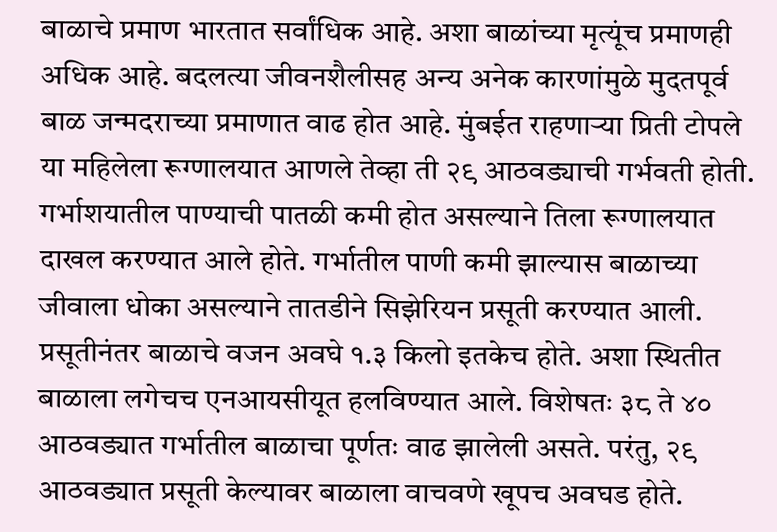बाळाचे प्रमाण भारतात सर्वांधिक आहे. अशा बाळांच्या मृत्यूंच प्रमाणही अधिक आहे. बदलत्या जीवनशैलीसह अन्य अनेक कारणांमुळे मुदतपूर्व बाळ जन्मदराच्या प्रमाणात वाढ होत आहे. मुंबईत राहणाऱ्या प्रिती टोपले या महिलेला रूग्णालयात आणले तेव्हा ती २९ आठवड्याची गर्भवती होती. गर्भाशयातील पाण्याची पातळी कमी होत असल्याने तिला रूग्णालयात दाखल करण्यात आले होते. गर्भातील पाणी कमी झाल्यास बाळाच्या जीवाला धोका असल्याने तातडीने सिझेरियन प्रसूती करण्यात आली. प्रसूतीनंतर बाळाचे वजन अवघे १.३ किलो इतकेच होते. अशा स्थितीत बाळाला लगेचच एनआयसीयूत हलविण्यात आले. विशेषतः ३८ ते ४० आठवड्यात गर्भातील बाळाचा पूर्णतः वाढ झालेली असते. परंतु, २९ आठवड्यात प्रसूती केल्यावर बाळाला वाचवणे खूपच अवघड होते.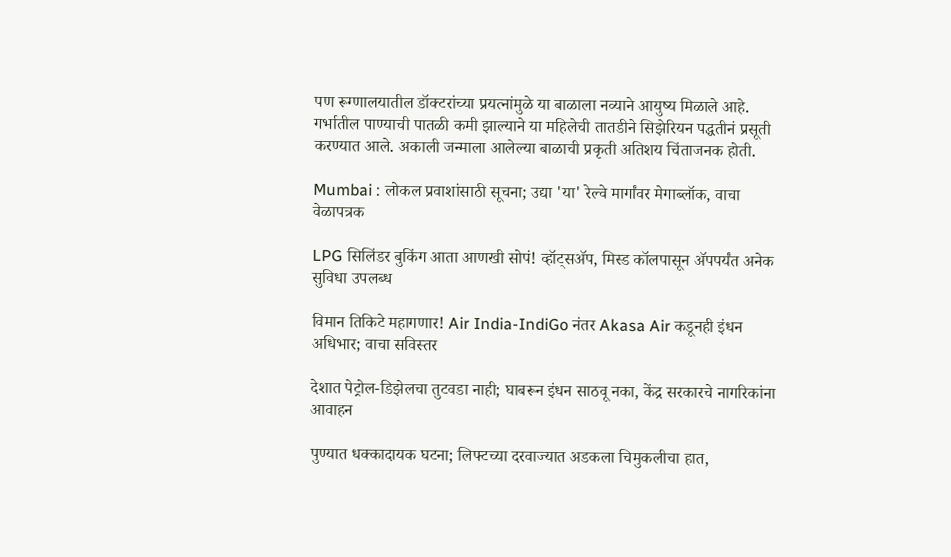पण रूग्णालयातील डॉक्टरांच्या प्रयत्नांमुळे या बाळाला नव्याने आयुष्य मिळाले आहे. गर्भातील पाण्याची पातळी कमी झाल्याने या महिलेची तातडीने सिझेरियन पद्धतीनं प्रसूती करण्यात आले. अकाली जन्माला आलेल्या बाळाची प्रकृती अतिशय चिंताजनक होती.

Mumbai : लोकल प्रवाशांसाठी सूचना; उद्या 'या' रेल्वे मार्गांवर मेगाब्लॉक, वाचा वेळापत्रक

LPG सिलिंडर बुकिंग आता आणखी सोपं! व्हॉट्सॲप, मिस्ड कॉलपासून ॲपपर्यंत अनेक सुविधा उपलब्ध

विमान तिकिटे महागणार! Air India-IndiGo नंतर Akasa Air कडूनही इंधन अधिभार; वाचा सविस्तर

देशात पेट्रोल-डिझेलचा तुटवडा नाही; घाबरून इंधन साठवू नका, केंद्र सरकारचे नागरिकांना आवाहन

पुण्यात धक्कादायक घटना; लिफ्टच्या दरवाज्यात अडकला चिमुकलीचा हात,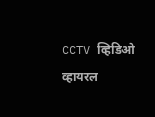CCTV व्हिडिओ व्हायरल